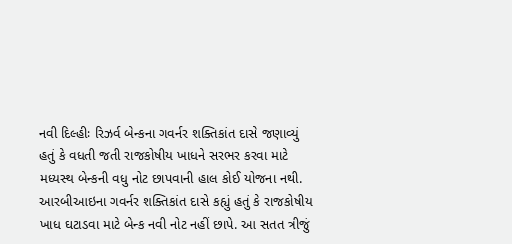નવી દિલ્હીઃ રિઝર્વ બેન્કના ગવર્નર શક્તિકાંત દાસે જણાવ્યું હતું કે વધતી જતી રાજકોષીય ખાધને સરભર કરવા માટે મધ્યસ્થ બેન્કની વધુ નોટ છાપવાની હાલ કોઈ યોજના નથી. આરબીઆઇના ગવર્નર શક્તિકાંત દાસે કહ્યું હતું કે રાજકોષીય ખાધ ઘટાડવા માટે બેન્ક નવી નોટ નહીં છાપે. આ સતત ત્રીજું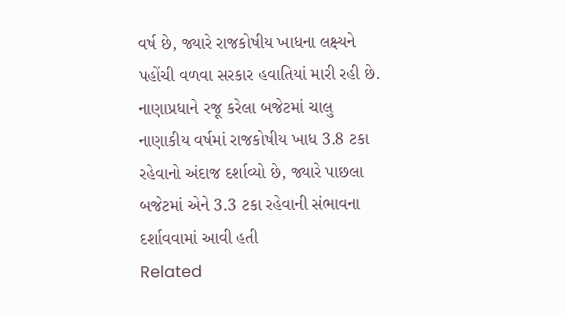વર્ષ છે, જ્યારે રાજકોષીય ખાધના લક્ષ્યને પહોંચી વળવા સરકાર હવાતિયાં મારી રહી છે. નાણાપ્રધાને રજૂ કરેલા બજેટમાં ચાલુ નાણાકીય વર્ષમાં રાજકોષીય ખાધ 3.8 ટકા રહેવાનો અંદાજ દર્શાવ્યો છે, જ્યારે પાછલા બજેટમાં એને 3.3 ટકા રહેવાની સંભાવના દર્શાવવામાં આવી હતી
Related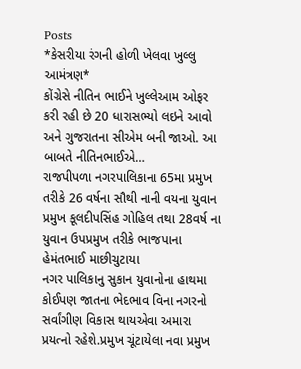Posts
*કેસરીયા રંગની હોળી ખેલવા ખુલ્લુ આમંત્રણ*
કોંગ્રેસે નીતિન ભાઈને ખુલ્લેઆમ ઓફર કરી રહી છે 20 ધારાસભ્યો લઇને આવો અને ગુજરાતના સીએમ બની જાઓ. આ બાબતે નીતિનભાઈએ…
રાજપીપળા નગરપાલિકાના 65મા પ્રમુખ તરીકે 26 વર્ષના સૌથી નાની વયના યુવાન પ્રમુખ કૂલદીપસિંહ ગોહિલ તથા 28વર્ષ ના યુવાન ઉપપ્રમુખ તરીકે ભાજપાના હેમંતભાઈ માછીચુટાયા
નગર પાલિકાનુ સુકાન યુવાનોના હાથમા કોઈપણ જાતના ભેદભાવ વિના નગરનો સર્વાંગીણ વિકાસ થાયએવા અમારા પ્રયત્નો રહેશે.પ્રમુખ ચૂંટાયેલા નવા પ્રમુખ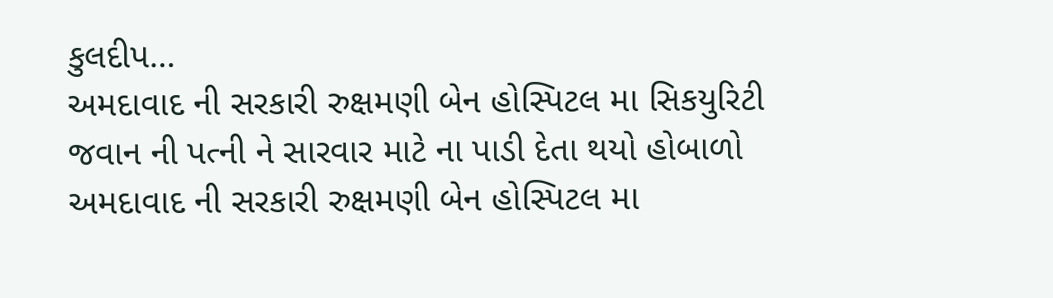કુલદીપ…
અમદાવાદ ની સરકારી રુક્ષમણી બેન હોસ્પિટલ મા સિકયુરિટી જવાન ની પત્ની ને સારવાર માટે ના પાડી દેતા થયો હોબાળો
અમદાવાદ ની સરકારી રુક્ષમણી બેન હોસ્પિટલ મા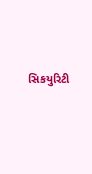સિકયુરિટી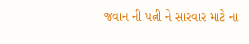જવાન ની પત્ની ને સારવાર માટે ના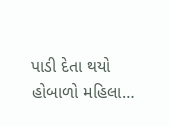પાડી દેતા થયો હોબાળો મહિલા…